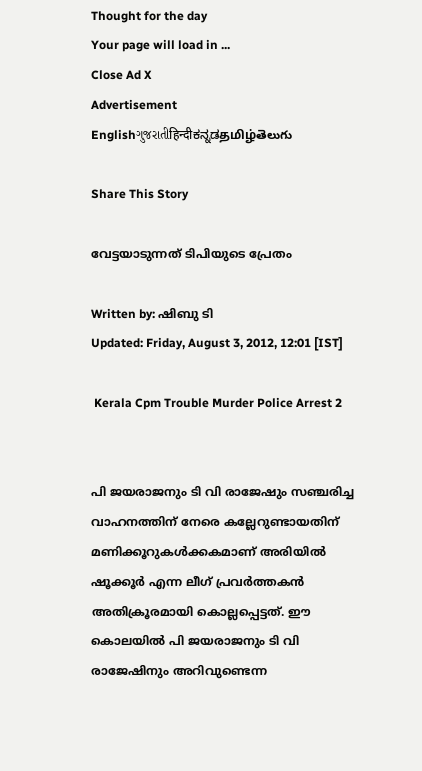Thought for the day
Your page will load in ...
Close Ad X
Advertisement
Englishગુજરાતીहिन्दीಕನ್ನಡதமிழ்తెలుగు

Share This Story

വേട്ടയാടുന്നത് ടിപിയുടെ പ്രേതം

Written by: ഷിബു ടി
Updated: Friday, August 3, 2012, 12:01 [IST]

 Kerala Cpm Trouble Murder Police Arrest 2


പി ജയരാജനും ടി വി രാജേഷും സഞ്ചരിച്ച വാഹനത്തിന് നേരെ കല്ലേറുണ്ടായതിന് മണിക്കൂറുകള്‍ക്കകമാണ് അരിയില്‍ ഷൂക്കൂര്‍ എന്ന ലീഗ് പ്രവര്‍ത്തകന്‍ അതിക്രൂരമായി കൊല്ലപ്പെട്ടത്. ഈ കൊലയില്‍ പി ജയരാജനും ടി വി രാജേഷിനും അറിവുണ്ടെന്ന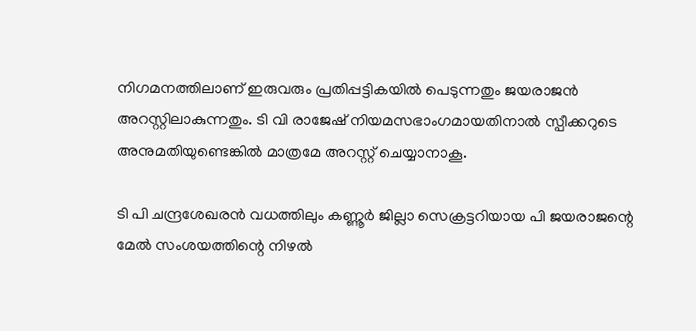നിഗമനത്തിലാണ് ഇരുവരും പ്രതിപ്പട്ടികയില്‍ പെടുന്നതും ജയരാജന്‍ അറസ്റ്റിലാകുന്നതും. ടി വി രാജേഷ് നിയമസഭാംഗമായതിനാല്‍ സ്പീക്കറുടെ അനുമതിയുണ്ടെങ്കില്‍ മാത്രമേ അറസ്റ്റ് ചെയ്യാനാകൂ.

ടി പി ചന്ദ്രശേഖരന്‍ വധത്തിലും കണ്ണൂര്‍ ജില്ലാ സെക്രട്ടറിയായ പി ജയരാജന്റെ മേല്‍ സംശയത്തിന്റെ നിഴല്‍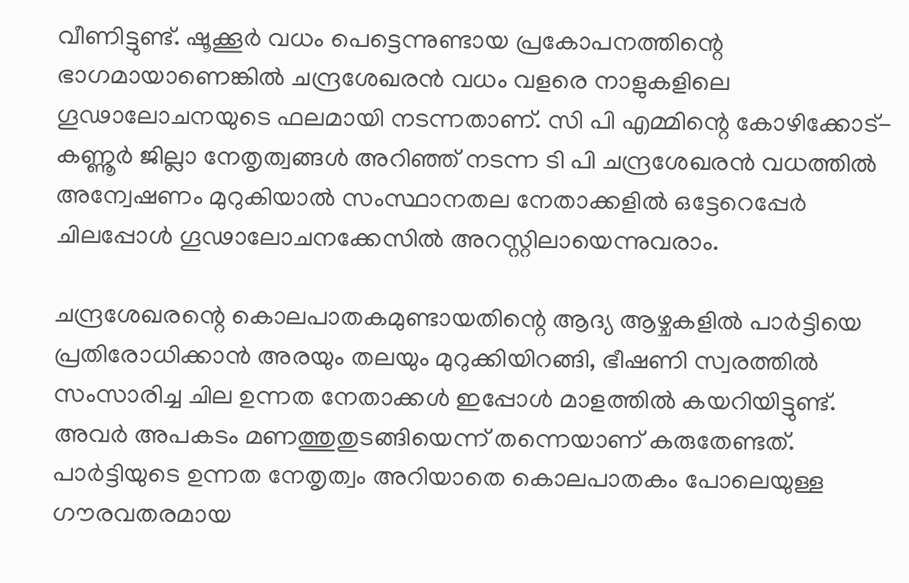വീണിട്ടുണ്ട്. ഷൂക്കൂര്‍ വധം പെട്ടെന്നുണ്ടായ പ്രകോപനത്തിന്റെ ഭാഗമായാണെങ്കില്‍ ചന്ദ്രശേഖരന്‍ വധം വളരെ നാളുകളിലെ ഗൂഢാലോചനയുടെ ഫലമായി നടന്നതാണ്. സി പി എമ്മിന്റെ കോഴിക്കോട്-കണ്ണൂര്‍ ജില്ലാ നേതൃത്വങ്ങള്‍ അറിഞ്ഞ് നടന്ന ടി പി ചന്ദ്രശേഖരന്‍ വധത്തില്‍ അന്വേഷണം മുറുകിയാല്‍ സംസ്ഥാനതല നേതാക്കളില്‍ ഒട്ടേറെപ്പേര്‍ ചിലപ്പോള്‍ ഗൂഢാലോചനക്കേസില്‍ അറസ്റ്റിലായെന്നുവരാം.

ചന്ദ്രശേഖരന്റെ കൊലപാതകമുണ്ടായതിന്റെ ആദ്യ ആഴ്ചകളില്‍ പാര്‍ട്ടിയെ പ്രതിരോധിക്കാന്‍ അരയും തലയും മുറുക്കിയിറങ്ങി, ഭീഷണി സ്വരത്തില്‍ സംസാരിച്ച ചില ഉന്നത നേതാക്കള്‍ ഇപ്പോള്‍ മാളത്തില്‍ കയറിയിട്ടുണ്ട്. അവര്‍ അപകടം മണത്തുതുടങ്ങിയെന്ന് തന്നെയാണ് കരുതേണ്ടത്. പാര്‍ട്ടിയുടെ ഉന്നത നേതൃത്വം അറിയാതെ കൊലപാതകം പോലെയുള്ള ഗൗരവതരമായ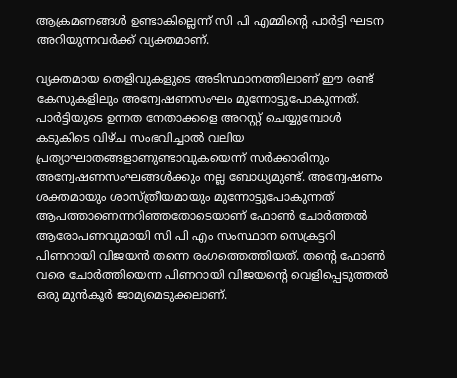ആക്രമണങ്ങള്‍ ഉണ്ടാകില്ലെന്ന് സി പി എമ്മിന്റെ പാര്‍ട്ടി ഘടന അറിയുന്നവര്‍ക്ക് വ്യക്തമാണ്.

വ്യക്തമായ തെളിവുകളുടെ അടിസ്ഥാനത്തിലാണ് ഈ രണ്ട് കേസുകളിലും അന്വേഷണസംഘം മുന്നോട്ടുപോകുന്നത്. പാര്‍ട്ടിയുടെ ഉന്നത നേതാക്കളെ അറസ്റ്റ് ചെയ്യുമ്പോള്‍ കടുകിടെ വിഴ്ച സംഭവിച്ചാല്‍ വലിയ പ്രത്യാഘാതങ്ങളാണുണ്ടാവുകയെന്ന് സര്‍ക്കാരിനും അന്വേഷണസംഘങ്ങള്‍ക്കും നല്ല ബോധ്യമുണ്ട്. അന്വേഷണം ശക്തമായും ശാസ്ത്രീയമായും മുന്നോട്ടുപോകുന്നത് ആപത്താണെന്നറിഞ്ഞതോടെയാണ് ഫോണ്‍ ചോര്‍ത്തല്‍ ആരോപണവുമായി സി പി എം സംസ്ഥാന സെക്രട്ടറി പിണറായി വിജയന്‍ തന്നെ രംഗത്തെത്തിയത്. തന്റെ ഫോണ്‍ വരെ ചോര്‍ത്തിയെന്ന പിണറായി വിജയന്റെ വെളിപ്പെടുത്തല്‍ ഒരു മുന്‍കൂര്‍ ജാമ്യമെടുക്കലാണ്.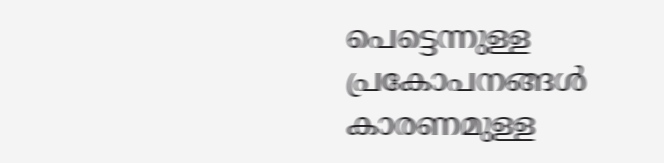പെട്ടെന്നുള്ള പ്രകോപനങ്ങള്‍ കാരണമുള്ള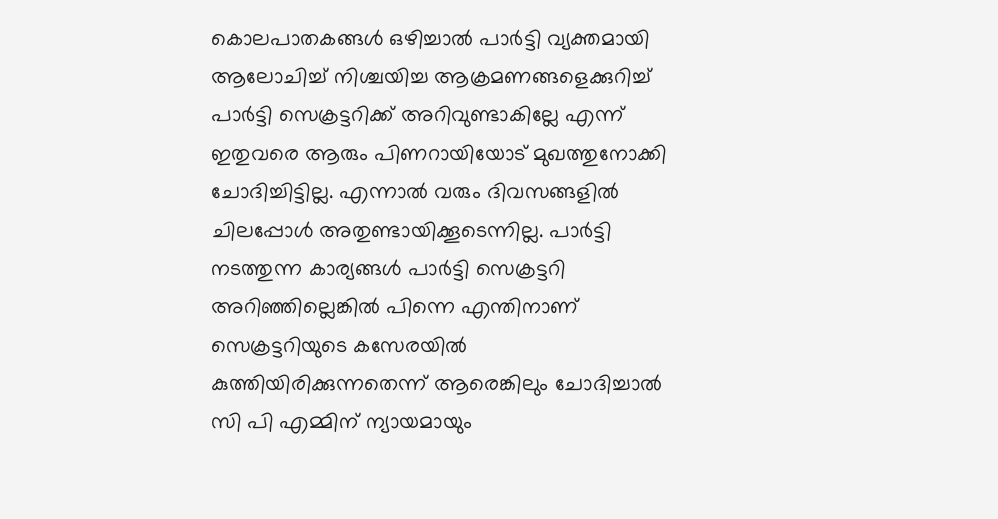കൊലപാതകങ്ങള്‍ ഒഴിച്ചാല്‍ പാര്‍ട്ടി വ്യക്തമായി ആലോചിച്ച് നിശ്ചയിച്ച ആക്രമണങ്ങളെക്കുറിച്ച് പാര്‍ട്ടി സെക്രട്ടറിക്ക് അറിവുണ്ടാകില്ലേ എന്ന് ഇതുവരെ ആരും പിണറായിയോട് മുഖത്തുനോക്കി ചോദിച്ചിട്ടില്ല. എന്നാല്‍ വരും ദിവസങ്ങളില്‍ ചിലപ്പോള്‍ അതുണ്ടായിക്കൂടെന്നില്ല. പാര്‍ട്ടി നടത്തുന്ന കാര്യങ്ങള്‍ പാര്‍ട്ടി സെക്രട്ടറി അറിഞ്ഞില്ലെങ്കില്‍ പിന്നെ എന്തിനാണ് സെക്രട്ടറിയുടെ കസേരയില്‍ കുത്തിയിരിക്കുന്നതെന്ന് ആരെങ്കിലും ചോദിച്ചാല്‍ സി പി എമ്മിന് ന്യായമായും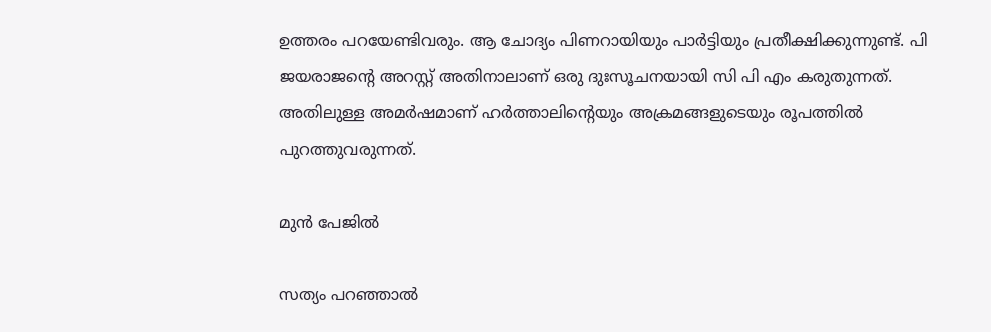ഉത്തരം പറയേണ്ടിവരും. ആ ചോദ്യം പിണറായിയും പാര്‍ട്ടിയും പ്രതീക്ഷിക്കുന്നുണ്ട്. പി ജയരാജന്റെ അറസ്റ്റ് അതിനാലാണ് ഒരു ദുഃസൂചനയായി സി പി എം കരുതുന്നത്. അതിലുള്ള അമര്‍ഷമാണ് ഹര്‍ത്താലിന്റെയും അക്രമങ്ങളുടെയും രൂപത്തില്‍ പുറത്തുവരുന്നത്.

മുന്‍ പേജില്‍

സത്യം പറഞ്ഞാല്‍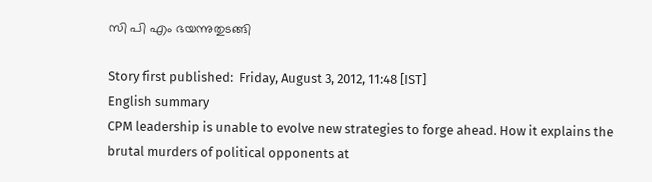സി പി എം ഭയന്നുതുടങ്ങി

Story first published:  Friday, August 3, 2012, 11:48 [IST]
English summary
CPM leadership is unable to evolve new strategies to forge ahead. How it explains the brutal murders of political opponents at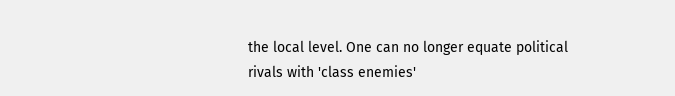the local level. One can no longer equate political rivals with 'class enemies'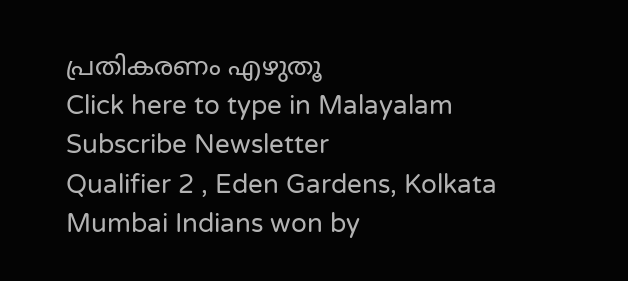പ്രതികരണം എഴുതൂ
Click here to type in Malayalam
Subscribe Newsletter
Qualifier 2 , Eden Gardens, Kolkata
Mumbai Indians won by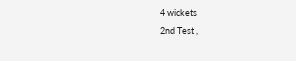4 wickets
2nd Test ,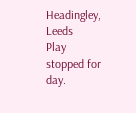Headingley, Leeds
Play stopped for day.